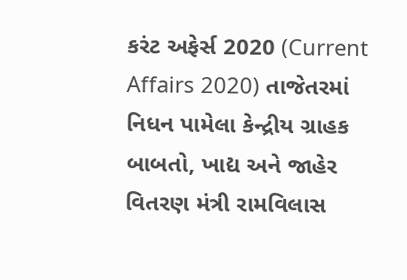કરંટ અફેર્સ 2020 (Current Affairs 2020) તાજેતરમાં નિધન પામેલા કેન્દ્રીય ગ્રાહક બાબતો, ખાદ્ય અને જાહેર વિતરણ મંત્રી રામવિલાસ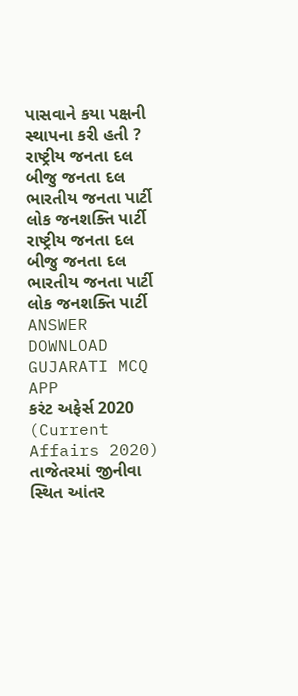પાસવાને કયા પક્ષની સ્થાપના કરી હતી ? રાષ્ટ્રીય જનતા દલ બીજુ જનતા દલ ભારતીય જનતા પાર્ટી લોક જનશક્તિ પાર્ટી રાષ્ટ્રીય જનતા દલ બીજુ જનતા દલ ભારતીય જનતા પાર્ટી લોક જનશક્તિ પાર્ટી ANSWER DOWNLOAD GUJARATI MCQ APP
કરંટ અફેર્સ 2020 (Current Affairs 2020) તાજેતરમાં જીનીવા સ્થિત આંતર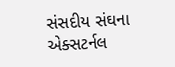સંસદીય સંઘના એક્સટર્નલ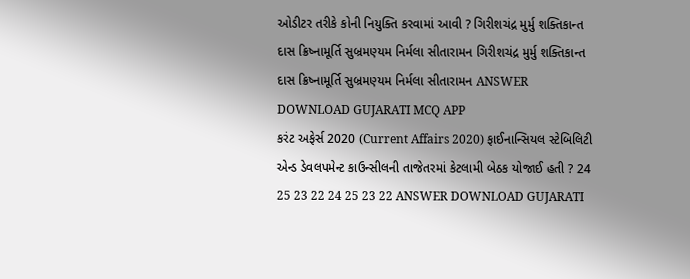ઓડીટર તરીકે કોની નિયુક્તિ કરવામાં આવી ? ગિરીશચંદ્ર મુર્મુ શક્તિકાન્ત દાસ ક્રિષ્નામૂર્તિ સુબ્રમણ્યમ નિર્મલા સીતારામન ગિરીશચંદ્ર મુર્મુ શક્તિકાન્ત દાસ ક્રિષ્નામૂર્તિ સુબ્રમણ્યમ નિર્મલા સીતારામન ANSWER DOWNLOAD GUJARATI MCQ APP
કરંટ અફેર્સ 2020 (Current Affairs 2020) ફાઈનાન્સિયલ સ્ટેબિલિટી એન્ડ ડેવલપમેન્ટ કાઉન્સીલની તાજેતરમાં કેટલામી બેઠક યોજાઈ હતી ? 24 25 23 22 24 25 23 22 ANSWER DOWNLOAD GUJARATI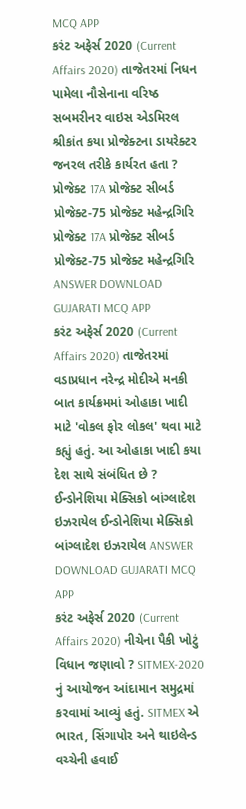MCQ APP
કરંટ અફેર્સ 2020 (Current Affairs 2020) તાજેતરમાં નિધન પામેલા નૌસેનાના વરિષ્ઠ સબમરીનર વાઇસ એડમિરલ શ્રીકાંત કયા પ્રોજેક્ટના ડાયરેક્ટર જનરલ તરીકે કાર્યરત હતા ? પ્રોજેક્ટ 17A પ્રોજેક્ટ સીબર્ડ પ્રોજેક્ટ-75 પ્રોજેક્ટ મહેન્દ્રગિરિ પ્રોજેક્ટ 17A પ્રોજેક્ટ સીબર્ડ પ્રોજેક્ટ-75 પ્રોજેક્ટ મહેન્દ્રગિરિ ANSWER DOWNLOAD GUJARATI MCQ APP
કરંટ અફેર્સ 2020 (Current Affairs 2020) તાજેતરમાં વડાપ્રધાન નરેન્દ્ર મોદીએ મનકી બાત કાર્યક્રમમાં ઓહાકા ખાદી માટે 'વોકલ ફોર લોકલ' થવા માટે કહ્યું હતું. આ ઓહાકા ખાદી કયા દેશ સાથે સંબંધિત છે ? ઈન્ડોનેશિયા મેક્સિકો બાંગ્લાદેશ ઇઝરાયેલ ઈન્ડોનેશિયા મેક્સિકો બાંગ્લાદેશ ઇઝરાયેલ ANSWER DOWNLOAD GUJARATI MCQ APP
કરંટ અફેર્સ 2020 (Current Affairs 2020) નીચેના પૈકી ખોટું વિધાન જણાવો ? SITMEX-2020 નું આયોજન આંદામાન સમુદ્રમાં કરવામાં આવ્યું હતું. SITMEX એ ભારત, સિંગાપોર અને થાઇલેન્ડ વચ્ચેની હવાઈ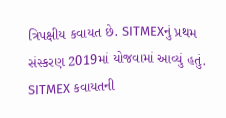ત્રિપક્ષીય કવાયત છે. SITMEXનું પ્રથમ સંસ્કરણ 2019માં યોજવામાં આવ્યું હતું. SITMEX કવાયતની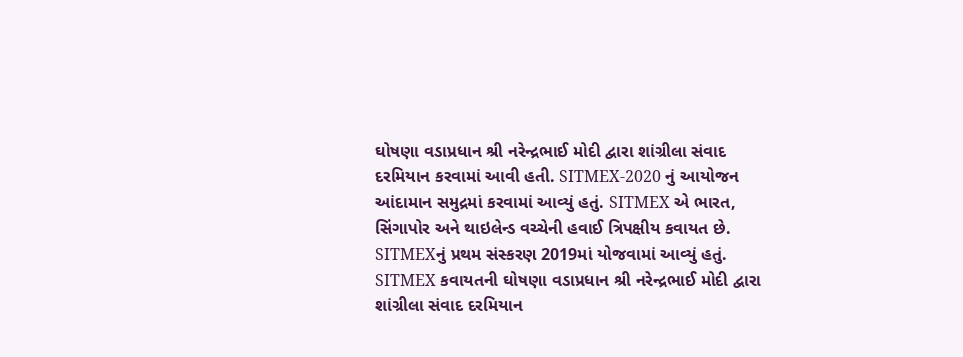ઘોષણા વડાપ્રધાન શ્રી નરેન્દ્રભાઈ મોદી દ્વારા શાંગ્રીલા સંવાદ દરમિયાન કરવામાં આવી હતી. SITMEX-2020 નું આયોજન આંદામાન સમુદ્રમાં કરવામાં આવ્યું હતું. SITMEX એ ભારત, સિંગાપોર અને થાઇલેન્ડ વચ્ચેની હવાઈ ત્રિપક્ષીય કવાયત છે. SITMEXનું પ્રથમ સંસ્કરણ 2019માં યોજવામાં આવ્યું હતું. SITMEX કવાયતની ઘોષણા વડાપ્રધાન શ્રી નરેન્દ્રભાઈ મોદી દ્વારા શાંગ્રીલા સંવાદ દરમિયાન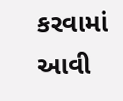કરવામાં આવી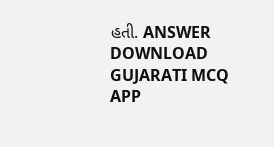હતી. ANSWER DOWNLOAD GUJARATI MCQ APP